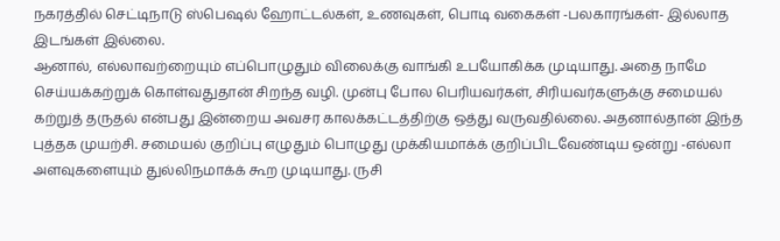நகரத்தில் செட்டிநாடு ஸ்பெஷல் ஹோட்டல்கள், உணவுகள், பொடி வகைகள் -பலகாரங்கள்- இல்லாத இடங்கள் இல்லை.
ஆனால், எல்லாவற்றையும் எப்பொழுதும் விலைக்கு வாங்கி உபயோகிக்க முடியாது. அதை நாமே செய்யக்கற்றுக் கொள்வதுதான் சிறந்த வழி. முன்பு போல பெரியவர்கள், சிரியவர்களுக்கு சமையல் கற்றுத் தருதல் என்பது இன்றைய அவசர காலக்கட்டத்திற்கு ஒத்து வருவதில்லை. அதனால்தான் இந்த புத்தக முயற்சி. சமையல் குறிப்பு எழுதும் பொழுது முக்கியமாக்க் குறிப்பிடவேண்டிய ஒன்று -எல்லா அளவுகளையும் துல்லிநமாக்க் கூற முடியாது. ருசி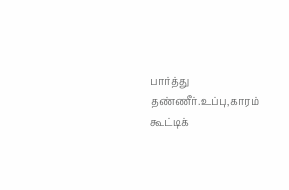பார்த்து தண்ணீர்.உப்பு,காரம் கூட்டிக்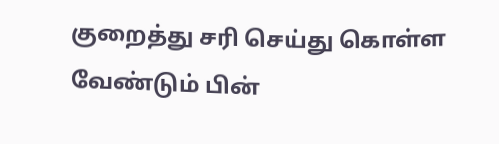குறைத்து சரி செய்து கொள்ள வேண்டும் பின்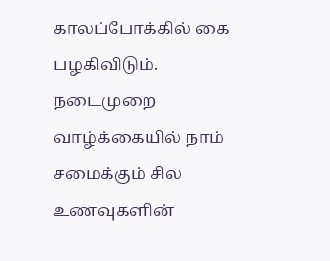காலப்போக்கில் கை பழகிவிடும். நடைமுறை வாழ்க்கையில் நாம் சமைக்கும் சில உணவுகளின்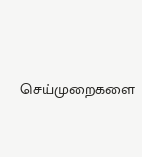செய்முறைகளை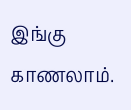இங்கு காணலாம்.